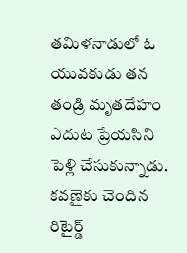తమిళనాడులో ఓ యువకుడు తన తండ్రి మృతదేహం ఎదుట ప్రేయసిని పెళ్లి చేసుకున్నాడు. కవణైకు చెందిన రిటైర్డ్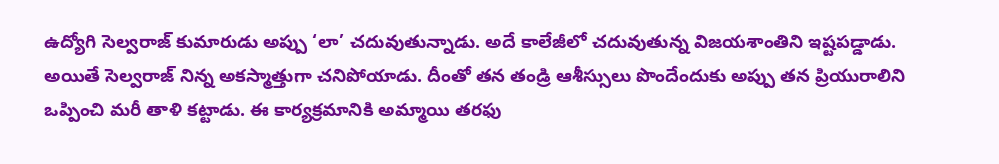ఉద్యోగి సెల్వరాజ్ కుమారుడు అప్పు ‘లా’ చదువుతున్నాడు. అదే కాలేజీలో చదువుతున్న విజయశాంతిని ఇష్టపడ్డాడు. అయితే సెల్వరాజ్ నిన్న అకస్మాత్తుగా చనిపోయాడు. దీంతో తన తండ్రి ఆశీస్సులు పొందేందుకు అప్పు తన ప్రియురాలిని ఒప్పించి మరీ తాళి కట్టాడు. ఈ కార్యక్రమానికి అమ్మాయి తరఫు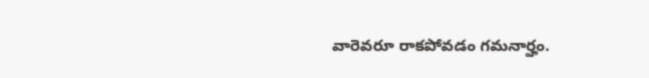వారెవరూ రాకపోవడం గమనార్హం.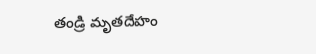తండ్రి మృతదేహం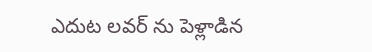ఎదుట లవర్ ను పెళ్లాడిన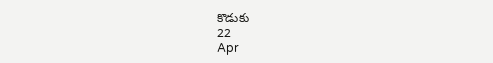కొడుకు
22
Apr